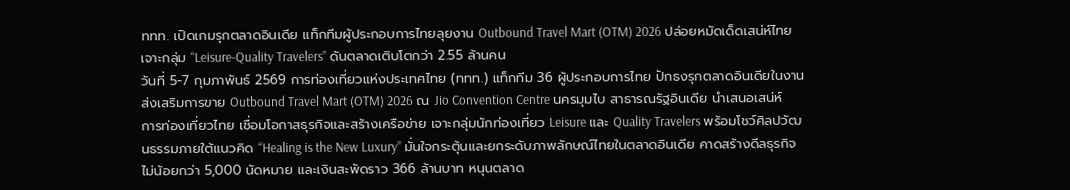ททท. เปิดเกมรุกตลาดอินเดีย แท็กทีมผู้ประกอบการไทยลุยงาน Outbound Travel Mart (OTM) 2026 ปล่อยหมัดเด็ดเสน่ห์ไทยเจาะกลุ่ม “Leisure-Quality Travelers” ดันตลาดเติบโตกว่า 2.55 ล้านคน
วันที่ 5-7 กุมภาพันธ์ 2569 การท่องเที่ยวแห่งประเทศไทย (ททท.) แท็กทีม 36 ผู้ประกอบการไทย ปักธงรุกตลาดอินเดียในงานส่งเสริมการขาย Outbound Travel Mart (OTM) 2026 ณ Jio Convention Centre นครมุมไบ สาธารณรัฐอินเดีย นำเสนอเสน่ห์การท่องเที่ยวไทย เชื่อมโอกาสธุรกิจและสร้างเครือข่าย เจาะกลุ่มนักท่องเที่ยว Leisure และ Quality Travelers พร้อมโชว์ศิลปวัฒนธรรมภายใต้แนวคิด “Healing is the New Luxury” มั่นใจกระตุ้นและยกระดับภาพลักษณ์ไทยในตลาดอินเดีย คาดสร้างดีลธุรกิจไม่น้อยกว่า 5,000 นัดหมาย และเงินสะพัดราว 366 ล้านบาท หนุนตลาด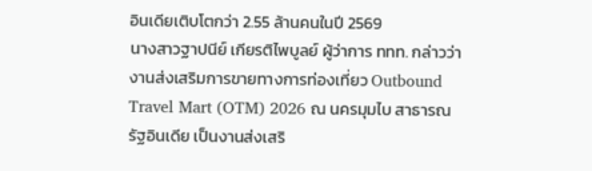อินเดียเติบโตกว่า 2.55 ล้านคนในปี 2569
นางสาวฐาปนีย์ เกียรติไพบูลย์ ผู้ว่าการ ททท. กล่าวว่า งานส่งเสริมการขายทางการท่องเที่ยว Outbound Travel Mart (OTM) 2026 ณ นครมุมไบ สาธารณรัฐอินเดีย เป็นงานส่งเสริ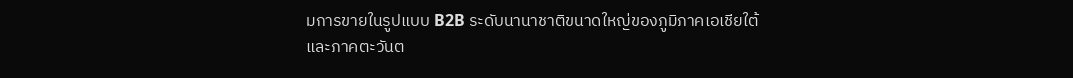มการขายในรูปแบบ B2B ระดับนานาชาติขนาดใหญ่ของภูมิภาคเอเชียใต้และภาคตะวันต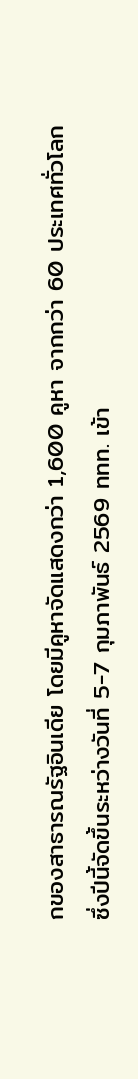กของสาธารณรัฐอินเดีย โดยมีคูหาจัดแสดงกว่า 1,600 คูหา จากกว่า 60 ประเทศทั่วโลก ซึ่งปีนี้จัดขึ้นระหว่างวันที่ 5-7 กุมภาพันธ์ 2569 ททท. เข้า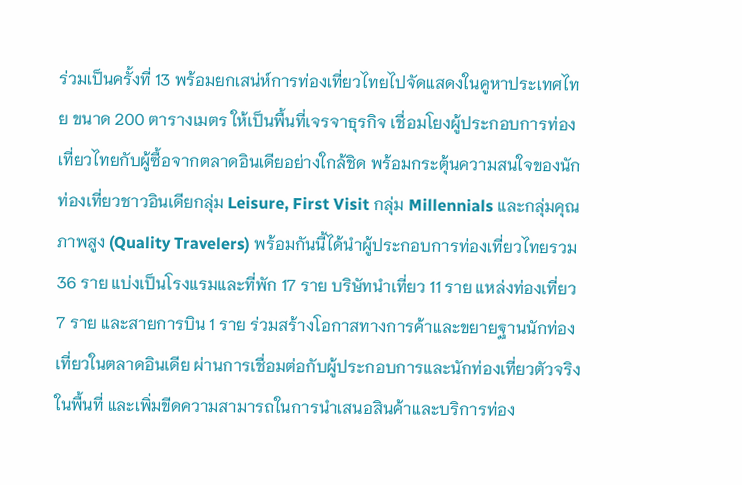ร่วมเป็นครั้งที่ 13 พร้อมยกเสน่ห์การท่องเที่ยวไทยไปจัดแสดงในคูหาประเทศไทย ขนาด 200 ตารางเมตร ให้เป็นพื้นที่เจรจาธุรกิจ เชื่อมโยงผู้ประกอบการท่องเที่ยวไทยกับผู้ซื้อจากตลาดอินเดียอย่างใกล้ชิด พร้อมกระตุ้นความสนใจของนักท่องเที่ยวชาวอินเดียกลุ่ม Leisure, First Visit กลุ่ม Millennials และกลุ่มคุณภาพสูง (Quality Travelers) พร้อมกันนี้ได้นำผู้ประกอบการท่องเที่ยวไทยรวม 36 ราย แบ่งเป็นโรงแรมและที่พัก 17 ราย บริษัทนำเที่ยว 11 ราย แหล่งท่องเที่ยว 7 ราย และสายการบิน 1 ราย ร่วมสร้างโอกาสทางการค้าและขยายฐานนักท่องเที่ยวในตลาดอินเดีย ผ่านการเชื่อมต่อกับผู้ประกอบการและนักท่องเที่ยวตัวจริงในพื้นที่ และเพิ่มขีดความสามารถในการนำเสนอสินค้าและบริการท่อง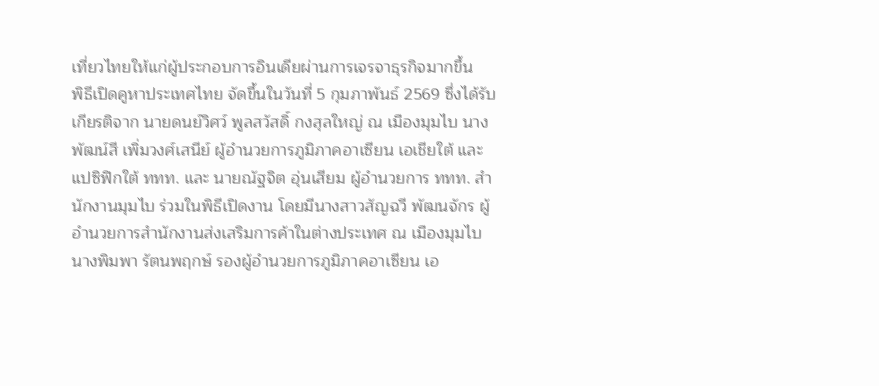เที่ยวไทยให้แก่ผู้ประกอบการอินเดียผ่านการเจรจาธุรกิจมากขึ้น
พิธีเปิดคูหาประเทศไทย จัดขึ้นในวันที่ 5 กุมภาพันธ์ 2569 ซึ่งได้รับเกียรติจาก นายดนย์วิศว์ พูลสวัสดิ์ กงสุลใหญ่ ณ เมืองมุมไบ นางพัฒน์สี เพิ่มวงศ์เสนีย์ ผู้อำนวยการภูมิภาคอาเซียน เอเชียใต้ และแปซิฟิกใต้ ททท. และ นายณัฐจิต อุ่นเสียม ผู้อำนวยการ ททท. สำนักงานมุมไบ ร่วมในพิธีเปิดงาน โดยมีนางสาวสัญฉวี พัฒนจักร ผู้อำนวยการสำนักงานส่งเสริมการค้าในต่างประเทศ ณ เมืองมุมไบ นางพิมพา รัตนพฤกษ์ รองผู้อำนวยการภูมิภาคอาเซียน เอ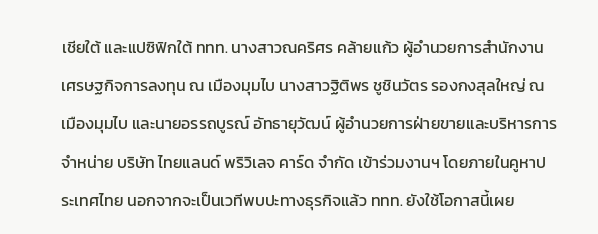เชียใต้ และแปซิฟิกใต้ ททท. นางสาวณคริศร คล้ายแก้ว ผู้อำนวยการสำนักงานเศรษฐกิจการลงทุน ณ เมืองมุมไบ นางสาวฐิติพร ชูชินวัตร รองกงสุลใหญ่ ณ เมืองมุมไบ และนายอรรถบูรณ์ อัทธายุวัฒน์ ผู้อำนวยการฝ่ายขายและบริหารการจำหน่าย บริษัท ไทยแลนด์ พริวิเลจ คาร์ด จำกัด เข้าร่วมงานฯ โดยภายในคูหาประเทศไทย นอกจากจะเป็นเวทีพบปะทางธุรกิจแล้ว ททท. ยังใช้โอกาสนี้เผย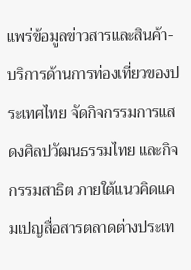แพร่ข้อมูลข่าวสารและสินค้า-บริการด้านการท่องเที่ยวของประเทศไทย จัดกิจกรรมการแสดงศิลปวัฒนธรรมไทย และกิจกรรมสาธิต ภายใต้แนวคิดแคมเปญสื่อสารตลาดต่างประเท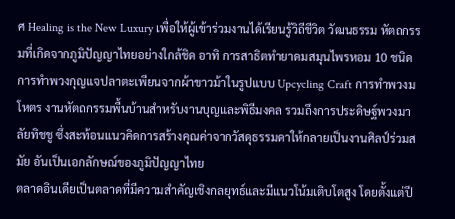ศ Healing is the New Luxury เพื่อให้ผู้เข้าร่วมงานได้เรียนรู้วิถีชีวิต วัฒนธรรม หัตถกรรมที่เกิดจากภูมิปัญญาไทยอย่างใกล้ชิด อาทิ การสาธิตทำยาดมสมุนไพรหอม 10 ชนิด การทำพวงกุญแจปลาตะเพียนจากผ้าขาวม้าในรูปแบบ Upcycling Craft การทำพวงมโหตร งานหัตถกรรมพื้นบ้านสำหรับงานบุญและพิธีมงคล รวมถึงการประดิษฐ์พวงมาลัยทิชชู ซึ่งสะท้อนแนวคิดการสร้างคุณค่าจากวัสดุธรรมดาให้กลายเป็นงานศิลป์ร่วมสมัย อันเป็นเอกลักษณ์ของภูมิปัญญาไทย
ตลาดอินเดียเป็นตลาดที่มีความสำคัญเชิงกลยุทธ์และมีแนวโน้มเติบโตสูง โดยตั้งแต่ปี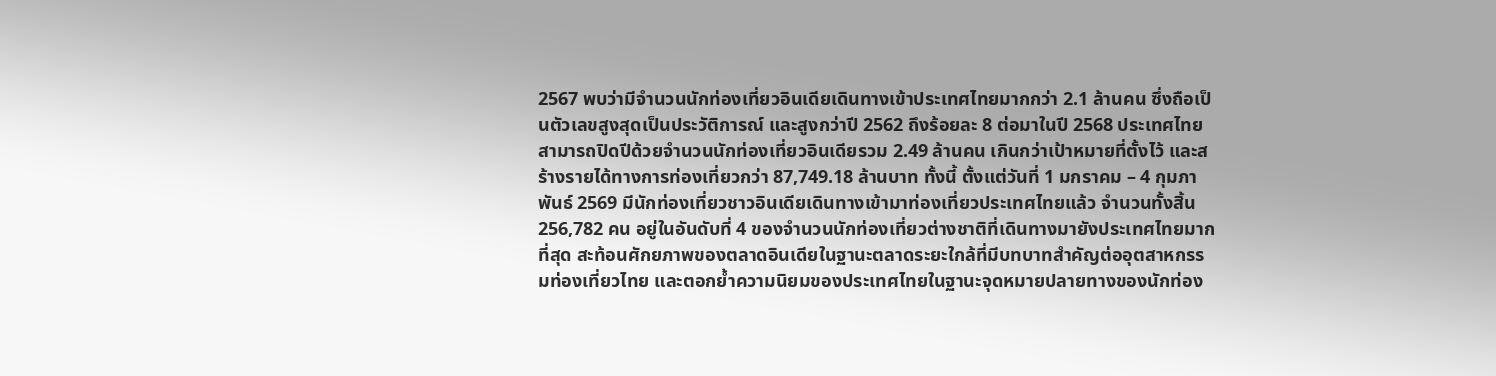2567 พบว่ามีจำนวนนักท่องเที่ยวอินเดียเดินทางเข้าประเทศไทยมากกว่า 2.1 ล้านคน ซึ่งถือเป็นตัวเลขสูงสุดเป็นประวัติการณ์ และสูงกว่าปี 2562 ถึงร้อยละ 8 ต่อมาในปี 2568 ประเทศไทยสามารถปิดปีด้วยจำนวนนักท่องเที่ยวอินเดียรวม 2.49 ล้านคน เกินกว่าเป้าหมายที่ตั้งไว้ และสร้างรายได้ทางการท่องเที่ยวกว่า 87,749.18 ล้านบาท ทั้งนี้ ตั้งแต่วันที่ 1 มกราคม – 4 กุมภาพันธ์ 2569 มีนักท่องเที่ยวชาวอินเดียเดินทางเข้ามาท่องเที่ยวประเทศไทยแล้ว จำนวนทั้งสิ้น 256,782 คน อยู่ในอันดับที่ 4 ของจำนวนนักท่องเที่ยวต่างชาติที่เดินทางมายังประเทศไทยมากที่สุด สะท้อนศักยภาพของตลาดอินเดียในฐานะตลาดระยะใกล้ที่มีบทบาทสำคัญต่ออุตสาหกรรมท่องเที่ยวไทย และตอกย้ำความนิยมของประเทศไทยในฐานะจุดหมายปลายทางของนักท่อง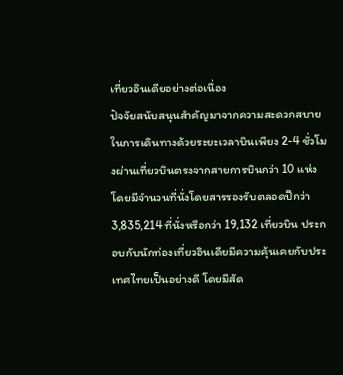เที่ยวอินเดียอย่างต่อเนื่อง
ปัจจัยสนับสนุนสำคัญมาจากความสะดวกสบายในการเดินทางด้วยระยะเวลาบินเพียง 2-4 ชั่วโมงผ่านเที่ยวบินตรงจากสายการบินกว่า 10 แห่ง โดยมีจำนวนที่นั่งโดยสารรองรับตลอดปีกว่า 3,835,214 ที่นั่งหรือกว่า 19,132 เที่ยวบิน ประกอบกับนักท่องเที่ยวอินเดียมีความคุ้นเคยกับประเทศไทยเป็นอย่างดี โดยมีสัด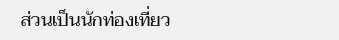ส่วนเป็นนักท่องเที่ยว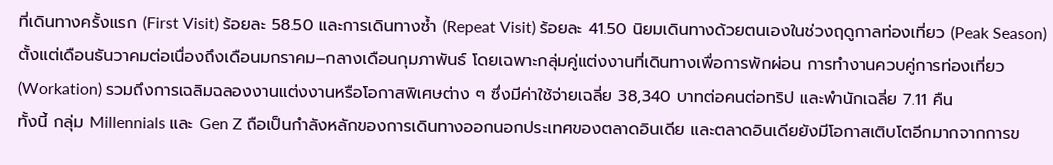ที่เดินทางครั้งแรก (First Visit) ร้อยละ 58.50 และการเดินทางซ้ำ (Repeat Visit) ร้อยละ 41.50 นิยมเดินทางด้วยตนเองในช่วงฤดูกาลท่องเที่ยว (Peak Season) ตั้งแต่เดือนธันวาคมต่อเนื่องถึงเดือนมกราคม–กลางเดือนกุมภาพันธ์ โดยเฉพาะกลุ่มคู่แต่งงานที่เดินทางเพื่อการพักผ่อน การทำงานควบคู่การท่องเที่ยว (Workation) รวมถึงการเฉลิมฉลองงานแต่งงานหรือโอกาสพิเศษต่าง ๆ ซึ่งมีค่าใช้จ่ายเฉลี่ย 38,340 บาทต่อคนต่อทริป และพำนักเฉลี่ย 7.11 คืน
ทั้งนี้ กลุ่ม Millennials และ Gen Z ถือเป็นกำลังหลักของการเดินทางออกนอกประเทศของตลาดอินเดีย และตลาดอินเดียยังมีโอกาสเติบโตอีกมากจากการข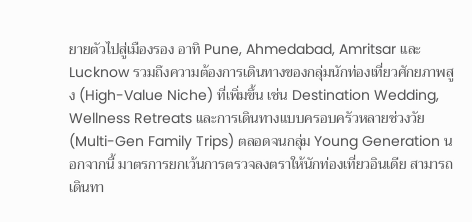ยายตัวไปสู่เมืองรอง อาทิ Pune, Ahmedabad, Amritsar และ Lucknow รวมถึงความต้องการเดินทางของกลุ่มนักท่องเที่ยวศักยภาพสูง (High-Value Niche) ที่เพิ่มขึ้น เช่น Destination Wedding, Wellness Retreats และการเดินทางแบบครอบครัวหลายช่วงวัย (Multi-Gen Family Trips) ตลอดจนกลุ่ม Young Generation นอกจากนี้ มาตรการยกเว้นการตรวจลงตราให้นักท่องเที่ยวอินเดีย สามารถเดินทา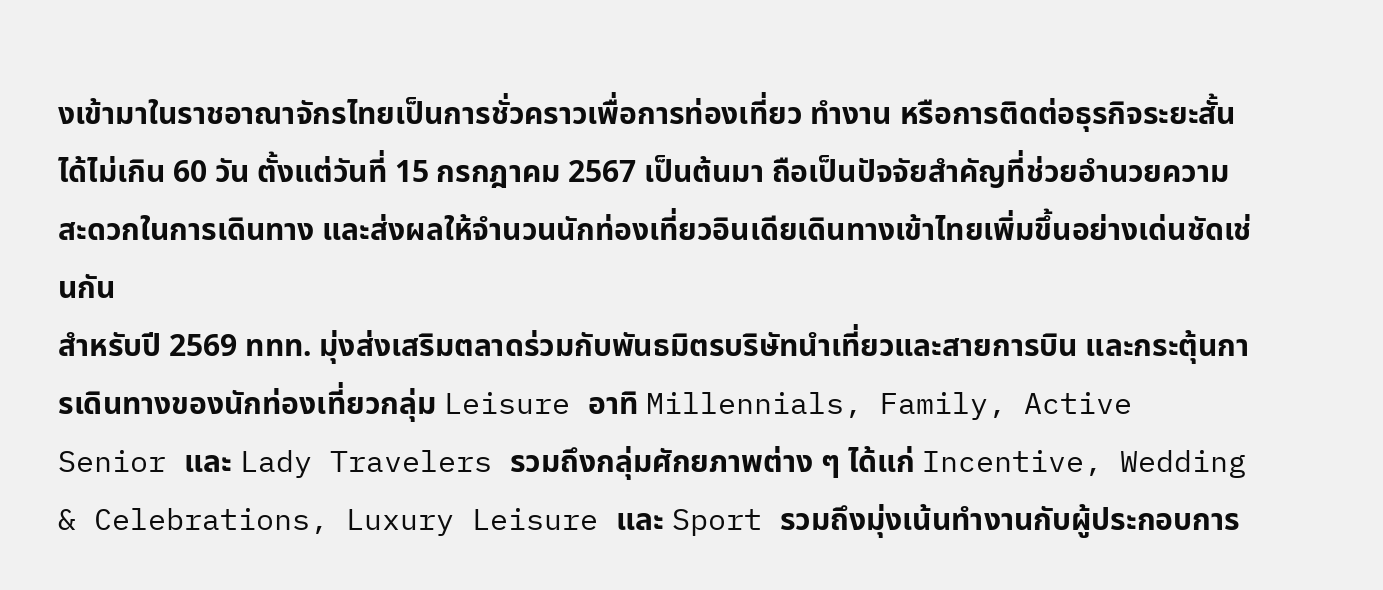งเข้ามาในราชอาณาจักรไทยเป็นการชั่วคราวเพื่อการท่องเที่ยว ทำงาน หรือการติดต่อธุรกิจระยะสั้นได้ไม่เกิน 60 วัน ตั้งแต่วันที่ 15 กรกฎาคม 2567 เป็นต้นมา ถือเป็นปัจจัยสำคัญที่ช่วยอำนวยความสะดวกในการเดินทาง และส่งผลให้จำนวนนักท่องเที่ยวอินเดียเดินทางเข้าไทยเพิ่มขึ้นอย่างเด่นชัดเช่นกัน
สำหรับปี 2569 ททท. มุ่งส่งเสริมตลาดร่วมกับพันธมิตรบริษัทนำเที่ยวและสายการบิน และกระตุ้นการเดินทางของนักท่องเที่ยวกลุ่ม Leisure อาทิ Millennials, Family, Active Senior และ Lady Travelers รวมถึงกลุ่มศักยภาพต่าง ๆ ได้แก่ Incentive, Wedding & Celebrations, Luxury Leisure และ Sport รวมถึงมุ่งเน้นทำงานกับผู้ประกอบการ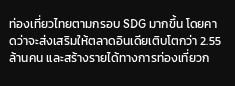ท่องเที่ยวไทยตามกรอบ SDG มากขึ้น โดยคาดว่าจะส่งเสริมให้ตลาดอินเดียเติบโตกว่า 2.55 ล้านคน และสร้างรายได้ทางการท่องเที่ยวก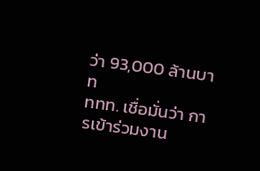ว่า 93,000 ล้านบาท
ททท. เชื่อมั่นว่า การเข้าร่วมงาน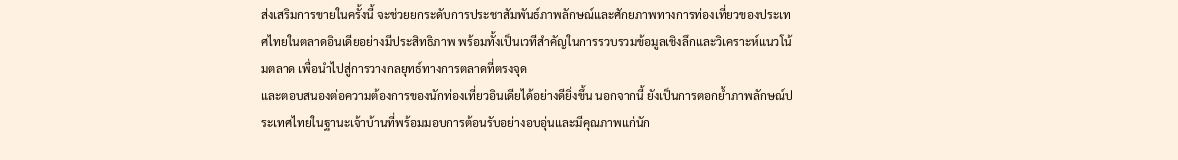ส่งเสริมการขายในครั้งนี้ จะช่วยยกระดับการประชาสัมพันธ์ภาพลักษณ์และศักยภาพทางการท่องเที่ยวของประเทศไทยในตลาดอินเดียอย่างมีประสิทธิภาพ พร้อมทั้งเป็นเวทีสำคัญในการรวบรวมข้อมูลเชิงลึกและวิเคราะห์แนวโน้มตลาด เพื่อนำไปสู่การวางกลยุทธ์ทางการตลาดที่ตรงจุด
และตอบสนองต่อความต้องการของนักท่องเที่ยวอินเดียได้อย่างดียิ่งขึ้น นอกจากนี้ ยังเป็นการตอกย้ำภาพลักษณ์ประเทศไทยในฐานะเจ้าบ้านที่พร้อมมอบการต้อนรับอย่างอบอุ่นและมีคุณภาพแก่นัก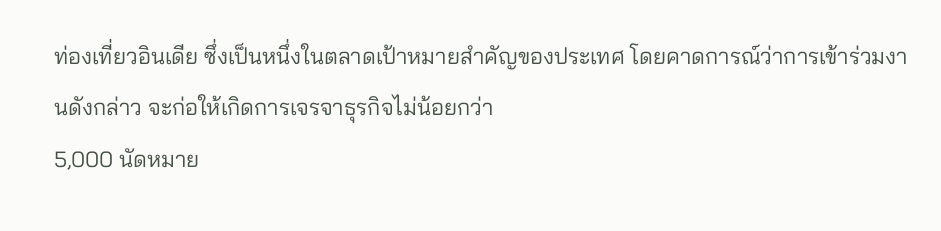ท่องเที่ยวอินเดีย ซึ่งเป็นหนึ่งในตลาดเป้าหมายสำคัญของประเทศ โดยคาดการณ์ว่าการเข้าร่วมงานดังกล่าว จะก่อให้เกิดการเจรจาธุรกิจไม่น้อยกว่า
5,000 นัดหมาย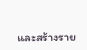และสร้างราย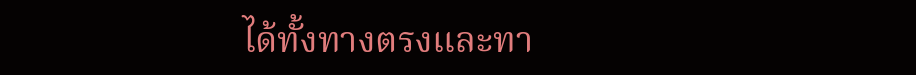ได้ทั้งทางตรงและทา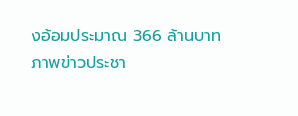งอ้อมประมาณ 366 ล้านบาท
ภาพข่าวประชา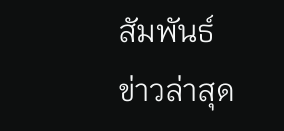สัมพันธ์
ข่าวล่าสุด